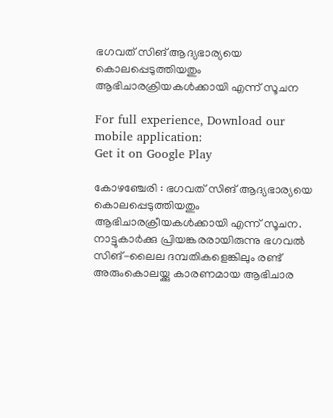ഭഗവത് സിങ് ആദ്യഭാര്യയെ കൊലപ്പെടുത്തിയതും ആഭിചാരക്രിയകള്‍ക്കായി എന്ന് സൂചന

For full experience, Download our mobile application:
Get it on Google Play

കോഴഞ്ചേരി : ഭഗവത് സിങ് ആദ്യഭാര്യയെ കൊലപ്പെടുത്തിയതും ആഭിചാരക്രീയകള്‍ക്കായി എന്ന് സൂചന. നാട്ടുകാര്‍ക്കു പ്രിയങ്കരരായിരുന്നു ഭഗവല്‍ സിങ്-ലൈല ദമ്പതികളെങ്കിലും രണ്ട് അരുംകൊലയ്ക്കു കാരണമായ ആഭിചാര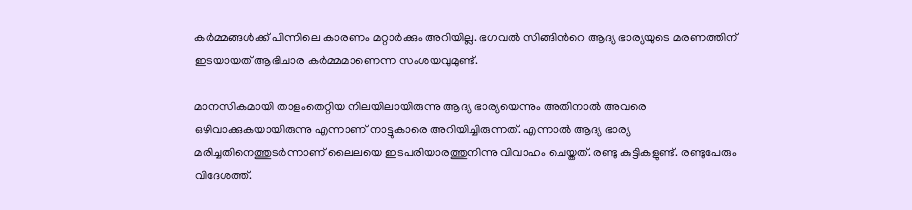കര്‍മ്മങ്ങള്‍ക്ക് പിന്നിലെ കാരണം മറ്റാര്‍ക്കും അറിയില്ല. ഭഗവല്‍ സിങ്ങിന്‍റെ ആദ്യ ഭാര്യയുടെ മരണത്തിന് ഇടയായത് ആഭിചാര കര്‍മ്മമാണെന്ന സംശയവുമുണ്ട്.

മാനസികമായി താളംതെറ്റിയ നിലയിലായിരുന്നു ആദ്യ ഭാര്യയെന്നും അതിനാല്‍ അവരെ ഒഴിവാക്കുകയായിരുന്നു എന്നാണ് നാട്ടുകാരെ അറിയിച്ചിരുന്നത്. എന്നാല്‍ ആദ്യ ഭാര്യ മരിച്ചതിനെത്തുടര്‍ന്നാണ് ലൈലയെ ഇടപരിയാരത്തുനിന്നു വിവാഹം ചെയ്തത്. രണ്ടു കുട്ടികളുണ്ട്. രണ്ടുപേരും വിദേശത്ത്.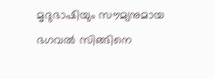മൃദുഭാഷിയും സൗമ്യനുമായ ഭഗവല്‍ സിങ്ങിനെ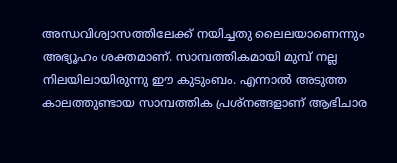അന്ധവിശ്വാസത്തിലേക്ക് നയിച്ചതു ലൈലയാണെന്നും അഭ്യൂഹം ശക്തമാണ്. സാമ്പത്തികമായി മുമ്പ് നല്ല നിലയിലായിരുന്നു ഈ കുടുംബം. എന്നാല്‍ അടുത്ത കാലത്തുണ്ടായ സാമ്പത്തിക പ്രശ്നങ്ങളാണ് ആഭിചാര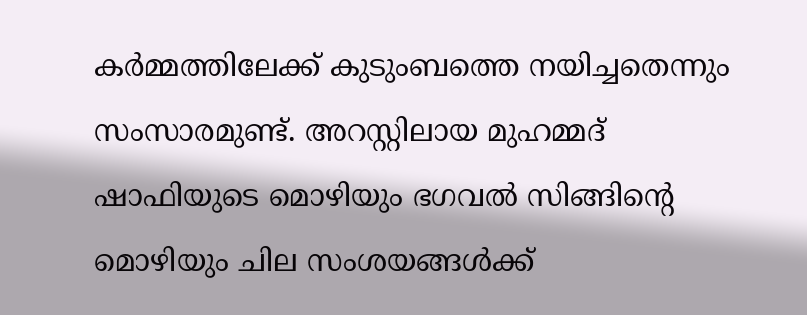കര്‍മ്മത്തിലേക്ക് കുടുംബത്തെ നയിച്ചതെന്നും സംസാരമുണ്ട്. അറസ്റ്റിലായ മുഹമ്മദ് ഷാഫിയുടെ മൊഴിയും ഭഗവല്‍ സിങ്ങിന്‍റെ മൊഴിയും ചില സംശയങ്ങള്‍ക്ക്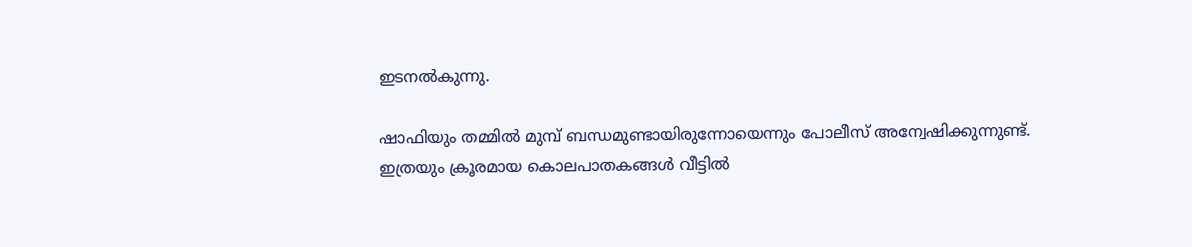ഇടനല്‍കുന്നു.

ഷാഫിയും തമ്മില്‍ മുമ്പ് ബന്ധമുണ്ടായിരുന്നോയെന്നും പോലീസ് അന്വേഷിക്കുന്നുണ്ട്. ഇത്രയും ക്രൂരമായ കൊലപാതകങ്ങള്‍ വീട്ടില്‍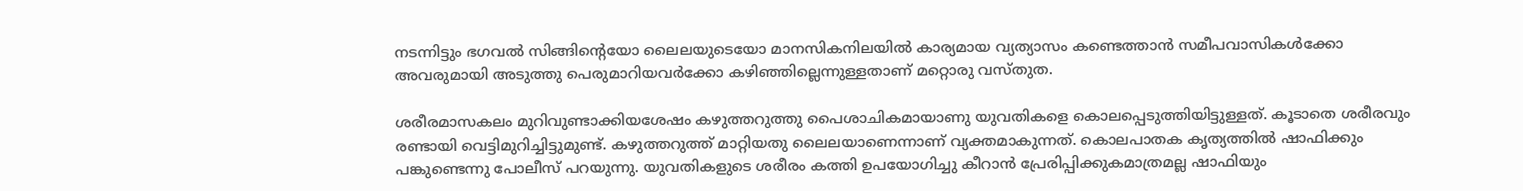നടന്നിട്ടും ഭഗവല്‍ സിങ്ങിന്‍റെയോ ലൈലയുടെയോ മാനസികനിലയില്‍ കാര്യമായ വ്യത്യാസം കണ്ടെത്താന്‍ സമീപവാസികള്‍ക്കോ അവരുമായി അടുത്തു പെരുമാറിയവര്‍ക്കോ കഴിഞ്ഞില്ലെന്നുള്ളതാണ് മറ്റൊരു വസ്തുത.

ശരീരമാസകലം മുറിവുണ്ടാക്കിയശേഷം കഴുത്തറുത്തു പൈശാചികമായാണു യുവതികളെ കൊലപ്പെടുത്തിയിട്ടുള്ളത്. കൂടാതെ ശരീരവും രണ്ടായി വെട്ടിമുറിച്ചിട്ടുമുണ്ട്. കഴുത്തറുത്ത് മാറ്റിയതു ലൈലയാണെന്നാണ് വ്യക്തമാകുന്നത്. കൊലപാതക കൃത്യത്തില്‍ ഷാഫിക്കും പങ്കുണ്ടെന്നു പോലീസ് പറയുന്നു. യുവതികളുടെ ശരീരം കത്തി ഉപയോഗിച്ചു കീറാന്‍ പ്രേരിപ്പിക്കുകമാത്രമല്ല ഷാഫിയും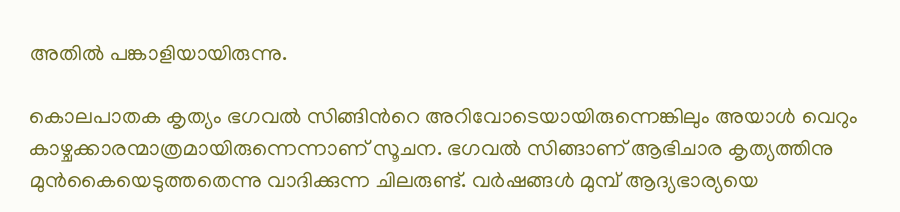അതില്‍ പങ്കാളിയായിരുന്നു.

കൊലപാതക കൃത്യം ഭഗവല്‍ സിങ്ങിന്‍റെ അറിവോടെയായിരുന്നെങ്കിലും അയാള്‍ വെറും കാഴ്ചക്കാരന്മാത്രമായിരുന്നെന്നാണ് സൂചന. ഭഗവല്‍ സിങ്ങാണ് ആഭിചാര കൃത്യത്തിനു മുന്‍കൈയെടുത്തതെന്നു വാദിക്കുന്ന ചിലരുണ്ട്. വര്‍ഷങ്ങള്‍ മുമ്പ് ആദ്യഭാര്യയെ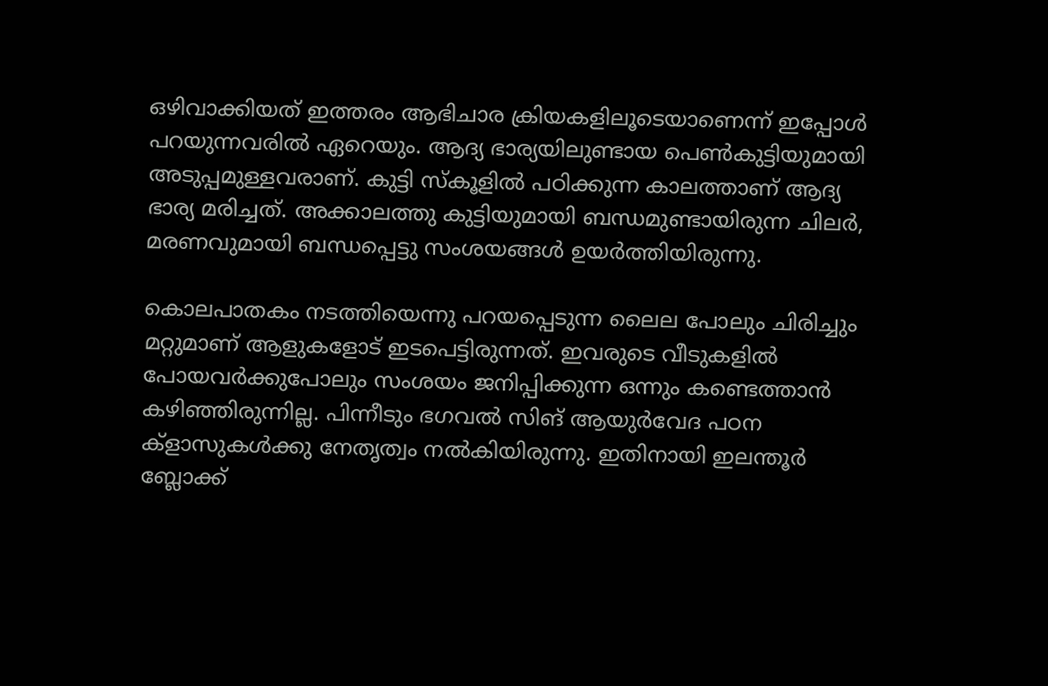ഒഴിവാക്കിയത് ഇത്തരം ആഭിചാര ക്രിയകളിലൂടെയാണെന്ന് ഇപ്പോള്‍ പറയുന്നവരില്‍ ഏറെയും. ആദ്യ ഭാര്യയിലുണ്ടായ പെണ്‍കുട്ടിയുമായി അടുപ്പമുള്ളവരാണ്. കുട്ടി സ്‌കൂളില്‍ പഠിക്കുന്ന കാലത്താണ് ആദ്യ ഭാര്യ മരിച്ചത്. അക്കാലത്തു കുട്ടിയുമായി ബന്ധമുണ്ടായിരുന്ന ചിലര്‍, മരണവുമായി ബന്ധപ്പെട്ടു സംശയങ്ങള്‍ ഉയര്‍ത്തിയിരുന്നു.

കൊലപാതകം നടത്തിയെന്നു പറയപ്പെടുന്ന ലൈല പോലും ചിരിച്ചും മറ്റുമാണ് ആളുകളോട് ഇടപെട്ടിരുന്നത്. ഇവരുടെ വീടുകളില്‍ പോയവര്‍ക്കുപോലും സംശയം ജനിപ്പിക്കുന്ന ഒന്നും കണ്ടെത്താന്‍ കഴിഞ്ഞിരുന്നില്ല. പിന്നീടും ഭഗവല്‍ സിങ് ആയുര്‍വേദ പഠന ക്ളാസുകള്‍ക്കു നേതൃത്വം നല്‍കിയിരുന്നു. ഇതിനായി ഇലന്തൂര്‍ ബ്ലോക്ക്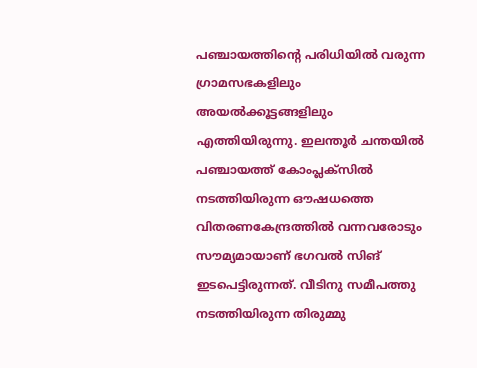പഞ്ചായത്തിന്‍റെ പരിധിയില്‍ വരുന്ന ഗ്രാമസഭകളിലും അയല്‍ക്കൂട്ടങ്ങളിലും എത്തിയിരുന്നു. ഇലന്തൂര്‍ ചന്തയില്‍ പഞ്ചായത്ത് കോംപ്ലക്സില്‍ നടത്തിയിരുന്ന ഔഷധത്തെ വിതരണകേന്ദ്രത്തില്‍ വന്നവരോടും സൗമ്യമായാണ് ഭഗവല്‍ സിങ് ഇടപെട്ടിരുന്നത്. വീടിനു സമീപത്തു നടത്തിയിരുന്ന തിരുമ്മു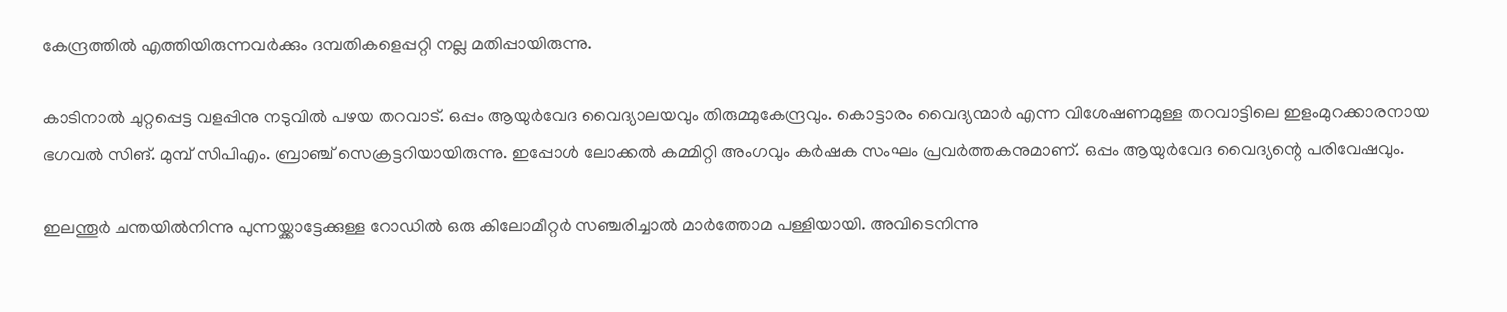കേന്ദ്രത്തില്‍ എത്തിയിരുന്നവര്‍ക്കും ദമ്പതികളെപ്പറ്റി നല്ല മതിപ്പായിരുന്നു.

കാടിനാല്‍ ചുറ്റപ്പെട്ട വളപ്പിനു നടുവില്‍ പഴയ തറവാട്. ഒപ്പം ആയുര്‍വേദ വൈദ്യാലയവും തിരുമ്മുകേന്ദ്രവും. കൊട്ടാരം വൈദ്യന്മാര്‍ എന്ന വിശേഷണമുള്ള തറവാട്ടിലെ ഇളംമുറക്കാരനായ ഭഗവല്‍ സിങ്. മുമ്പ് സിപിഎം. ബ്രാഞ്ച് സെക്രട്ടറിയായിരുന്നു. ഇപ്പോള്‍ ലോക്കല്‍ കമ്മിറ്റി അംഗവും കര്‍ഷക സംഘം പ്രവര്‍ത്തകനുമാണ്. ഒപ്പം ആയുര്‍വേദ വൈദ്യന്റെ പരിവേഷവും.

ഇലന്തൂര്‍ ചന്തയില്‍നിന്നു പുന്നയ്ക്കാട്ടേക്കുള്ള റോഡില്‍ ഒരു കിലോമീറ്റര്‍ സഞ്ചരിച്ചാല്‍ മാര്‍ത്തോമ പള്ളിയായി. അവിടെനിന്നു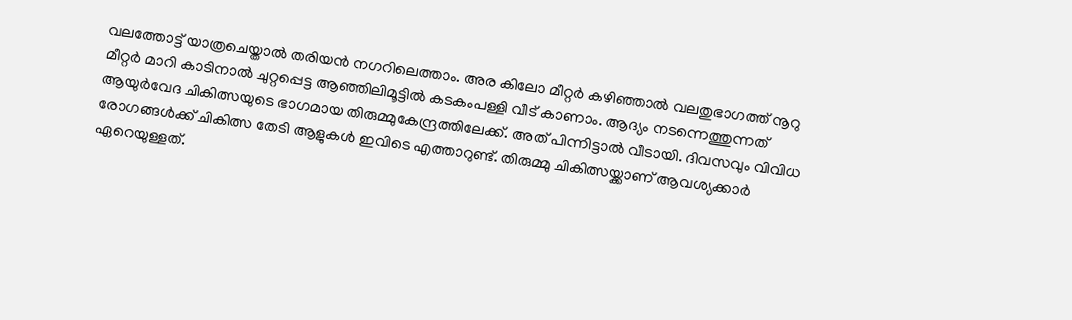വലത്തോട്ട് യാത്രചെയ്താല്‍ തരിയന്‍ നഗറിലെത്താം. അര കിലോ മീറ്റര്‍ കഴിഞ്ഞാല്‍ വലതുഭാഗത്ത് നൂറു മീറ്റര്‍ മാറി കാടിനാല്‍ ചുറ്റപ്പെട്ട ആഞ്ഞിലിമൂട്ടില്‍ കടകംപള്ളി വീട് കാണാം. ആദ്യം നടന്നെത്തുന്നത് ആയുര്‍വേദ ചികിത്സയുടെ ഭാഗമായ തിരുമ്മുകേന്ദ്രത്തിലേക്ക്. അത് പിന്നിട്ടാല്‍ വീടായി. ദിവസവും വിവിധ രോഗങ്ങള്‍ക്ക് ചികിത്സ തേടി ആളുകള്‍ ഇവിടെ എത്താറുണ്ട്. തിരുമ്മു ചികിത്സയ്ക്കാണ് ആവശ്യക്കാര്‍ ഏറെയുള്ളത്.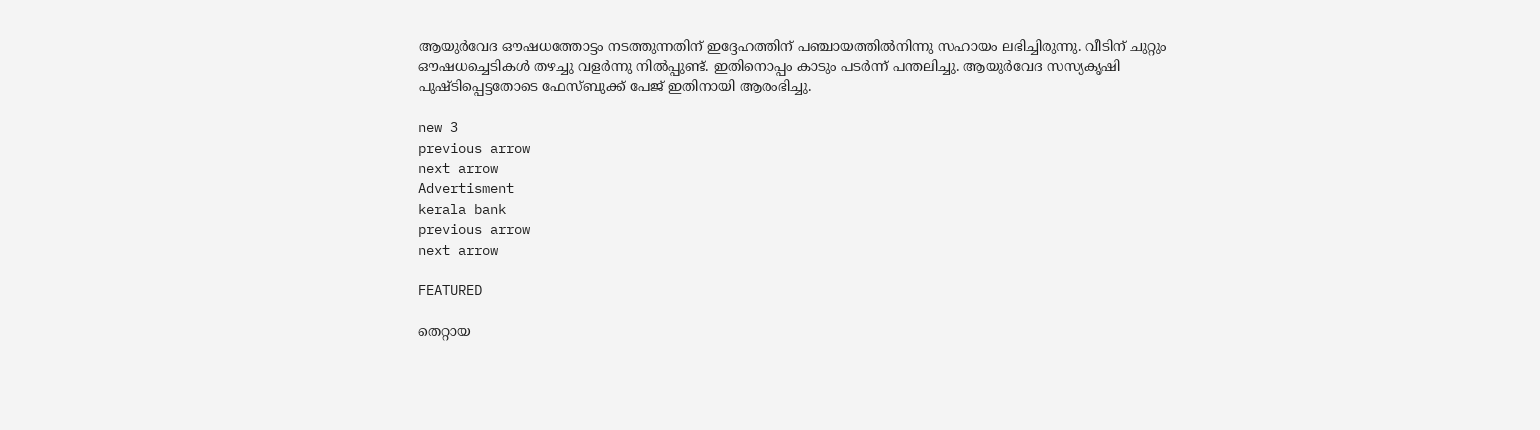ആയുര്‍വേദ ഔഷധത്തോട്ടം നടത്തുന്നതിന് ഇദ്ദേഹത്തിന് പഞ്ചായത്തില്‍നിന്നു സഹായം ലഭിച്ചിരുന്നു. വീടിന് ചുറ്റും ഔഷധച്ചെടികള്‍ തഴച്ചു വളര്‍ന്നു നില്‍പ്പുണ്ട്. ഇതിനൊപ്പം കാടും പടര്‍ന്ന് പന്തലിച്ചു. ആയുര്‍വേദ സസ്യകൃഷി പുഷ്ടിപ്പെട്ടതോടെ ഫേസ്‌ബുക്ക് പേജ് ഇതിനായി ആരംഭിച്ചു.

new 3
previous arrow
next arrow
Advertisment
kerala bank
previous arrow
next arrow

FEATURED

തെറ്റായ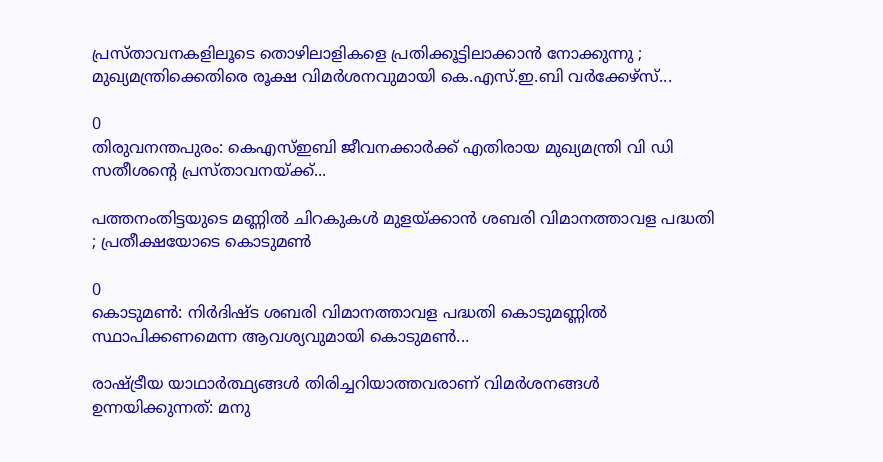പ്രസ്താവനകളിലൂടെ തൊഴിലാളികളെ പ്രതിക്കൂട്ടിലാക്കാൻ നോക്കുന്നു ; മുഖ്യമന്ത്രിക്കെതിരെ രൂക്ഷ വിമർശനവുമായി കെ.എസ്.ഇ.ബി വർക്കേഴ്‌സ്...

0
തിരുവനന്തപുരം: കെഎസ്ഇബി ജീവനക്കാര്‍ക്ക് എതിരായ മുഖ്യമന്ത്രി വി ഡി സതീശന്റെ പ്രസ്താവനയ്ക്ക്...

പത്തനംതിട്ടയുടെ മണ്ണിൽ ചിറകുകൾ മുളയ്ക്കാൻ ശബരി വിമാനത്താവള പദ്ധതി ; പ്രതീക്ഷയോടെ കൊടുമൺ

0
കൊടുമൺ: നിർദിഷ്ട ശബരി വിമാനത്താവള പദ്ധതി കൊടുമണ്ണിൽ സ്ഥാപിക്കണമെന്ന ആവശ്യവുമായി കൊടുമൺ...

രാഷ്ട്രീയ യാഥാർത്ഥ്യങ്ങൾ തിരിച്ചറിയാത്തവരാണ് വിമർശനങ്ങൾ ഉന്നയിക്കുന്നത്: മനു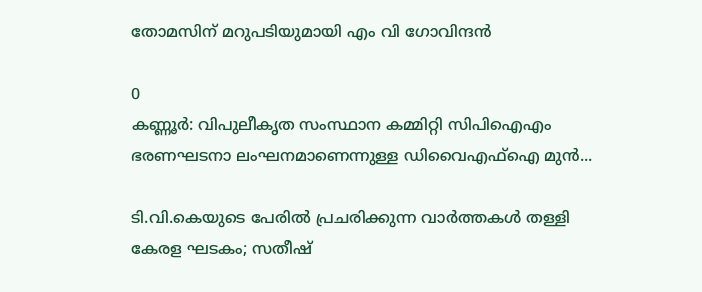തോമസിന് മറുപടിയുമായി എം വി ഗോവിന്ദൻ

0
കണ്ണൂര്‍: വിപുലീകൃത സംസ്ഥാന കമ്മിറ്റി സിപിഐഎം ഭരണഘടനാ ലംഘനമാണെന്നുള്ള ഡിവൈഎഫ്‌ഐ മുന്‍...

ടി.വി.കെയുടെ പേരിൽ പ്രചരിക്കുന്ന വാർത്തകൾ തള്ളി കേരള ഘടകം; സതീഷ്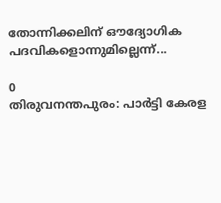തോന്നിക്കലിന് ഔദ്യോഗിക പദവികളൊന്നുമില്ലെന്ന്...

0
തിരുവനന്തപുരം: പാർട്ടി കേരള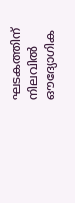ഘടകത്തിന് നിലവിൽ ഔദ്യോഗിക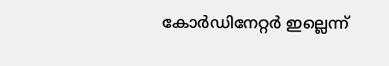കോർഡിനേറ്റർ ഇല്ലെന്ന്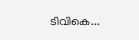ടിവികെ...